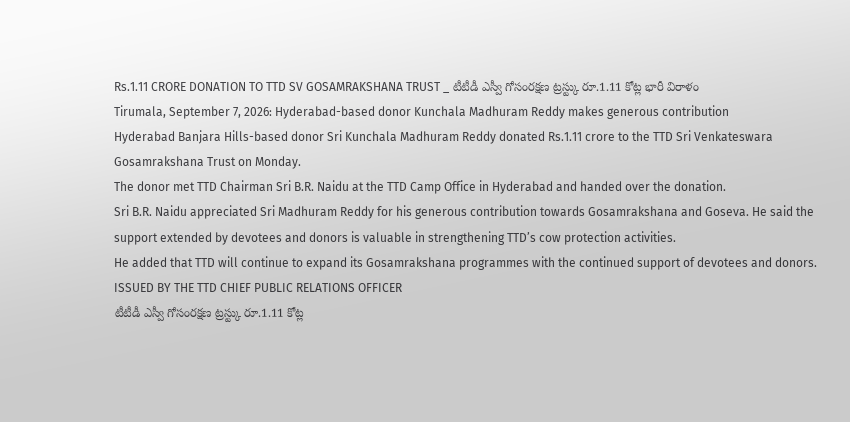Rs.1.11 CRORE DONATION TO TTD SV GOSAMRAKSHANA TRUST _ టీటీడీ ఎస్వీ గోసంరక్షణ ట్రస్ట్కు రూ.1.11 కోట్ల భారీ విరాళం
Tirumala, September 7, 2026: Hyderabad-based donor Kunchala Madhuram Reddy makes generous contribution
Hyderabad Banjara Hills-based donor Sri Kunchala Madhuram Reddy donated Rs.1.11 crore to the TTD Sri Venkateswara Gosamrakshana Trust on Monday.
The donor met TTD Chairman Sri B.R. Naidu at the TTD Camp Office in Hyderabad and handed over the donation.
Sri B.R. Naidu appreciated Sri Madhuram Reddy for his generous contribution towards Gosamrakshana and Goseva. He said the support extended by devotees and donors is valuable in strengthening TTD’s cow protection activities.
He added that TTD will continue to expand its Gosamrakshana programmes with the continued support of devotees and donors.
ISSUED BY THE TTD CHIEF PUBLIC RELATIONS OFFICER
టీటీడీ ఎస్వీ గోసంరక్షణ ట్రస్ట్కు రూ.1.11 కోట్ల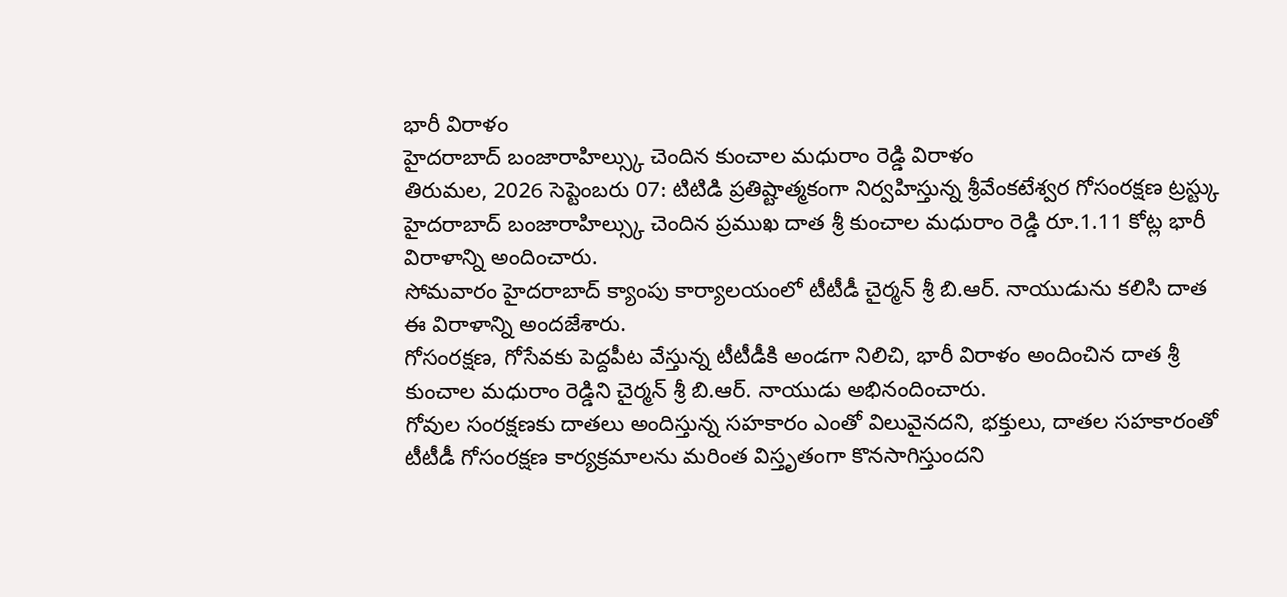భారీ విరాళం
హైదరాబాద్ బంజారాహిల్స్కు చెందిన కుంచాల మధురాం రెడ్డి విరాళం
తిరుమల, 2026 సెప్టెంబరు 07: టిటిడి ప్రతిష్టాత్మకంగా నిర్వహిస్తున్న శ్రీవేంకటేశ్వర గోసంరక్షణ ట్రస్ట్కు హైదరాబాద్ బంజారాహిల్స్కు చెందిన ప్రముఖ దాత శ్రీ కుంచాల మధురాం రెడ్డి రూ.1.11 కోట్ల భారీ విరాళాన్ని అందించారు.
సోమవారం హైదరాబాద్ క్యాంపు కార్యాలయంలో టీటీడీ చైర్మన్ శ్రీ బి.ఆర్. నాయుడును కలిసి దాత ఈ విరాళాన్ని అందజేశారు.
గోసంరక్షణ, గోసేవకు పెద్దపీట వేస్తున్న టీటీడీకి అండగా నిలిచి, భారీ విరాళం అందించిన దాత శ్రీ కుంచాల మధురాం రెడ్డిని చైర్మన్ శ్రీ బి.ఆర్. నాయుడు అభినందించారు.
గోవుల సంరక్షణకు దాతలు అందిస్తున్న సహకారం ఎంతో విలువైనదని, భక్తులు, దాతల సహకారంతో టీటీడీ గోసంరక్షణ కార్యక్రమాలను మరింత విస్తృతంగా కొనసాగిస్తుందని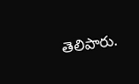తెలిపారు.